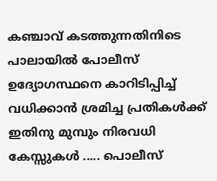കഞ്ചാവ് കടത്തുന്നതിനിടെ പാലായിൽ പോലീസ് ഉദ്യോഗസ്ഥനെ കാറിടിപ്പിച്ച് വധിക്കാൻ ശ്രമിച്ച പ്രതികൾക്ക് ഇതിനു മുമ്പും നിരവധി കേസ്സുകൾ ..... പൊലീസ്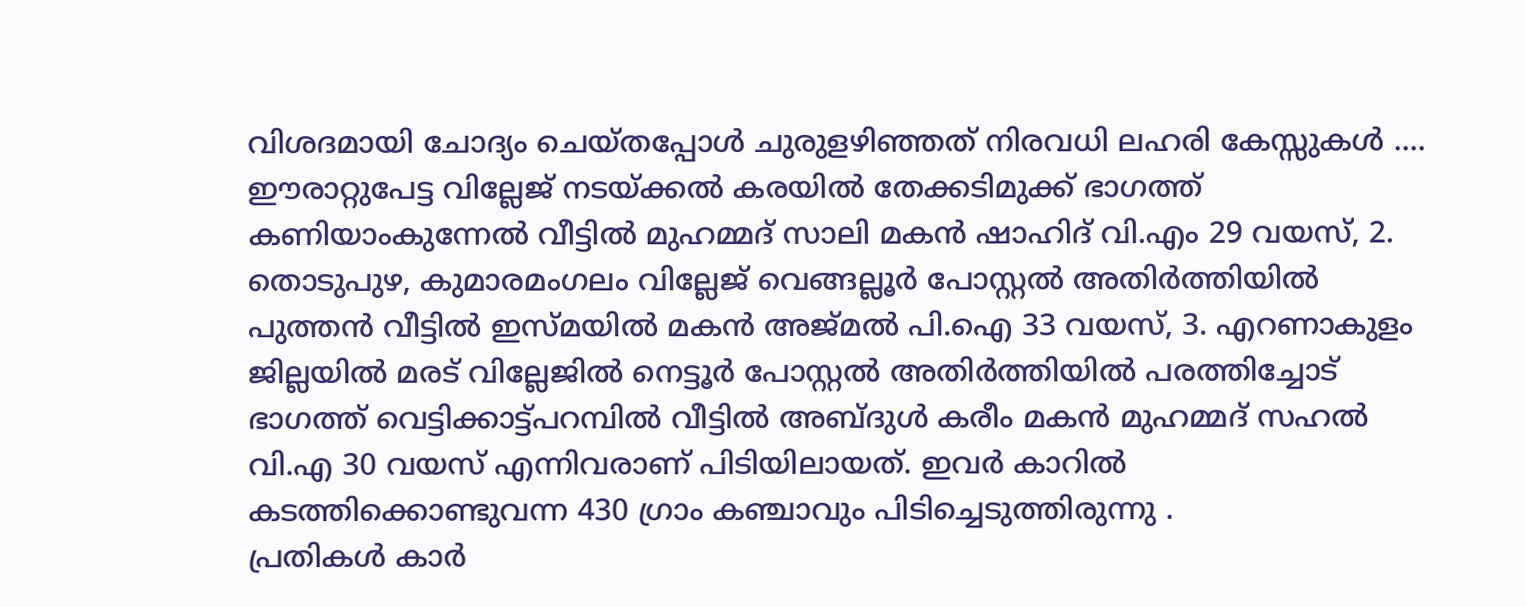വിശദമായി ചോദ്യം ചെയ്തപ്പോൾ ചുരുളഴിഞ്ഞത് നിരവധി ലഹരി കേസ്സുകൾ ....
ഈരാറ്റുപേട്ട വില്ലേജ് നടയ്ക്കൽ കരയിൽ തേക്കടിമുക്ക് ഭാഗത്ത് കണിയാംകുന്നേൽ വീട്ടിൽ മുഹമ്മദ് സാലി മകൻ ഷാഹിദ് വി.എം 29 വയസ്, 2. തൊടുപുഴ, കുമാരമംഗലം വില്ലേജ് വെങ്ങല്ലൂർ പോസ്റ്റൽ അതിർത്തിയിൽ പുത്തൻ വീട്ടിൽ ഇസ്മയിൽ മകൻ അജ്മൽ പി.ഐ 33 വയസ്, 3. എറണാകുളം ജില്ലയിൽ മരട് വില്ലേജിൽ നെട്ടൂർ പോസ്റ്റൽ അതിർത്തിയിൽ പരത്തിച്ചോട് ഭാഗത്ത് വെട്ടിക്കാട്ട്പറമ്പിൽ വീട്ടിൽ അബ്ദുൾ കരീം മകൻ മുഹമ്മദ് സഹൽ വി.എ 30 വയസ് എന്നിവരാണ് പിടിയിലായത്. ഇവർ കാറിൽ കടത്തിക്കൊണ്ടുവന്ന 430 ഗ്രാം കഞ്ചാവും പിടിച്ചെടുത്തിരുന്നു .
പ്രതികൾ കാർ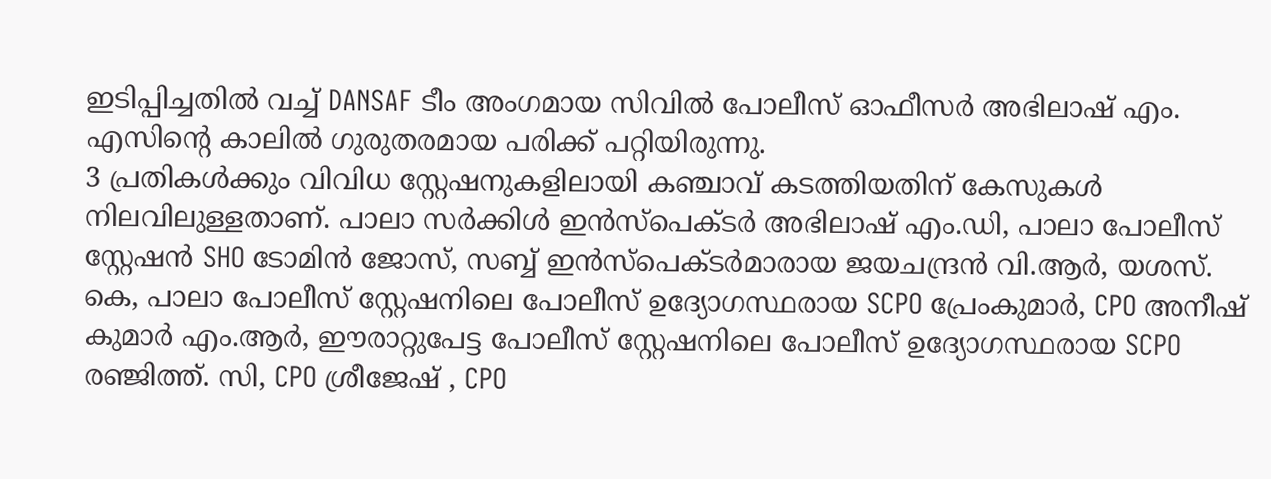ഇടിപ്പിച്ചതിൽ വച്ച് DANSAF ടീം അംഗമായ സിവിൽ പോലീസ് ഓഫീസർ അഭിലാഷ് എം. എസിന്റെ കാലിൽ ഗുരുതരമായ പരിക്ക് പറ്റിയിരുന്നു.
3 പ്രതികൾക്കും വിവിധ സ്റ്റേഷനുകളിലായി കഞ്ചാവ് കടത്തിയതിന് കേസുകൾ നിലവിലുള്ളതാണ്. പാലാ സർക്കിൾ ഇൻസ്പെക്ടർ അഭിലാഷ് എം.ഡി, പാലാ പോലീസ് സ്റ്റേഷൻ SHO ടോമിൻ ജോസ്, സബ്ബ് ഇൻസ്പെക്ടർമാരായ ജയചന്ദ്രൻ വി.ആർ, യശസ്. കെ, പാലാ പോലീസ് സ്റ്റേഷനിലെ പോലീസ് ഉദ്യോഗസ്ഥരായ SCPO പ്രേംകുമാർ, CPO അനീഷ് കുമാർ എം.ആർ, ഈരാറ്റുപേട്ട പോലീസ് സ്റ്റേഷനിലെ പോലീസ് ഉദ്യോഗസ്ഥരായ SCPO രഞ്ജിത്ത്. സി, CPO ശ്രീജേഷ് , CPO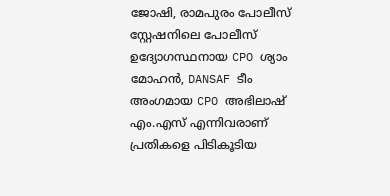ജോഷി, രാമപുരം പോലീസ് സ്റ്റേഷനിലെ പോലീസ് ഉദ്യോഗസ്ഥനായ CPO ശ്യാം മോഹൻ, DANSAF ടീം അംഗമായ CPO അഭിലാഷ് എം.എസ് എന്നിവരാണ് പ്രതികളെ പിടികൂടിയ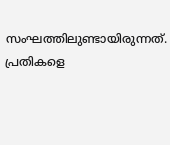സംഘത്തിലുണ്ടായിരുന്നത്. പ്രതികളെ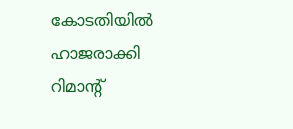കോടതിയിൽ ഹാജരാക്കി റിമാന്റ്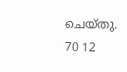ചെയ്തു.
70 12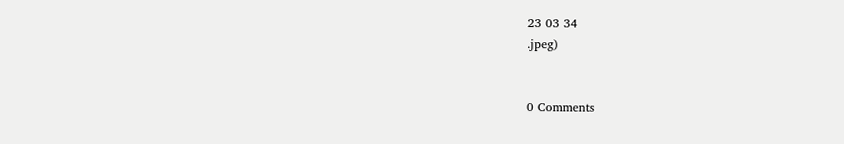23 03 34
.jpeg)


0 Comments